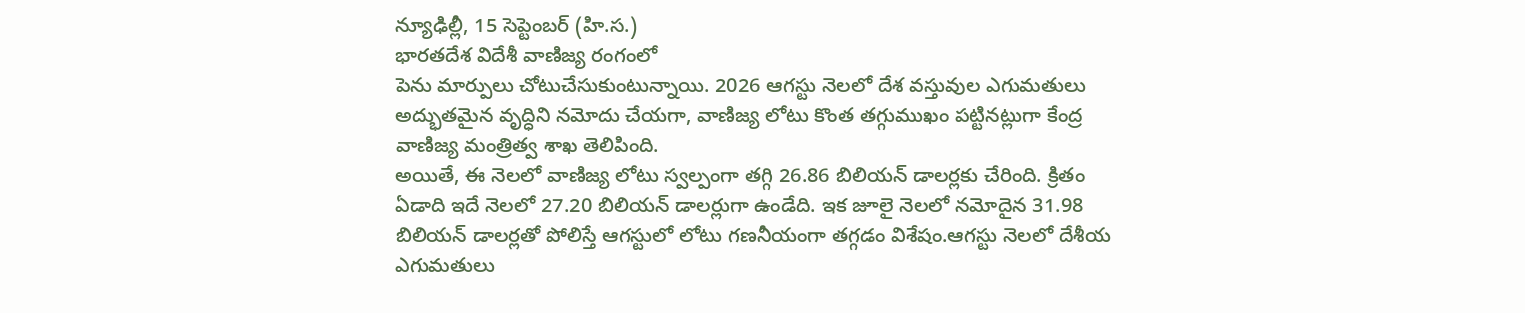న్యూఢిల్లీ, 15 సెప్టెంబర్ (హి.స.)
భారతదేశ విదేశీ వాణిజ్య రంగంలో
పెను మార్పులు చోటుచేసుకుంటున్నాయి. 2026 ఆగస్టు నెలలో దేశ వస్తువుల ఎగుమతులు అద్భుతమైన వృద్ధిని నమోదు చేయగా, వాణిజ్య లోటు కొంత తగ్గుముఖం పట్టినట్లుగా కేంద్ర వాణిజ్య మంత్రిత్వ శాఖ తెలిపింది.
అయితే, ఈ నెలలో వాణిజ్య లోటు స్వల్పంగా తగ్గి 26.86 బిలియన్ డాలర్లకు చేరింది. క్రితం ఏడాది ఇదే నెలలో 27.20 బిలియన్ డాలర్లుగా ఉండేది. ఇక జూలై నెలలో నమోదైన 31.98 బిలియన్ డాలర్లతో పోలిస్తే ఆగస్టులో లోటు గణనీయంగా తగ్గడం విశేషం.ఆగస్టు నెలలో దేశీయ ఎగుమతులు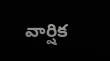వార్షిక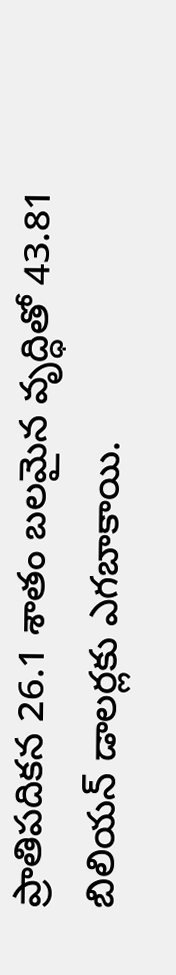ప్రాతిపదికన 26.1 శాతం బలమైన వృద్ధితో 43.81 బిలియన్ డాలర్లకు ఎగబాకాయి.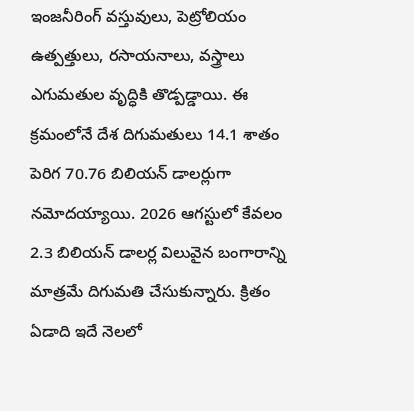ఇంజనీరింగ్ వస్తువులు, పెట్రోలియం ఉత్పత్తులు, రసాయనాలు, వస్త్రాలు ఎగుమతుల వృద్ధికి తొడ్పడ్డాయి. ఈ క్రమంలోనే దేశ దిగుమతులు 14.1 శాతం పెరిగ 70.76 బిలియన్ డాలర్లుగా నమోదయ్యాయి. 2026 ఆగస్టులో కేవలం 2.3 బిలియన్ డాలర్ల విలువైన బంగారాన్ని మాత్రమే దిగుమతి చేసుకున్నారు. క్రితం ఏడాది ఇదే నెలలో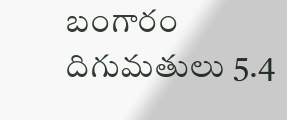బంగారం దిగుమతులు 5.4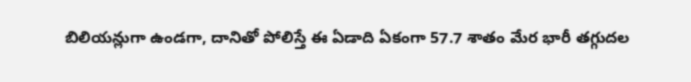బిలియన్లుగా ఉండగా, దానితో పోలిస్తే ఈ ఏడాది ఏకంగా 57.7 శాతం మేర భారీ తగ్గుదల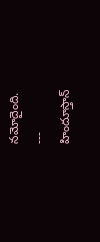నమోదైంది.
---
హిందూస్తాన్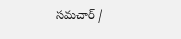సమచార్ /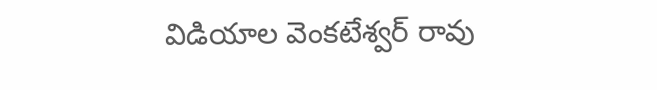విడియాల వెంకటేశ్వర్ రావు